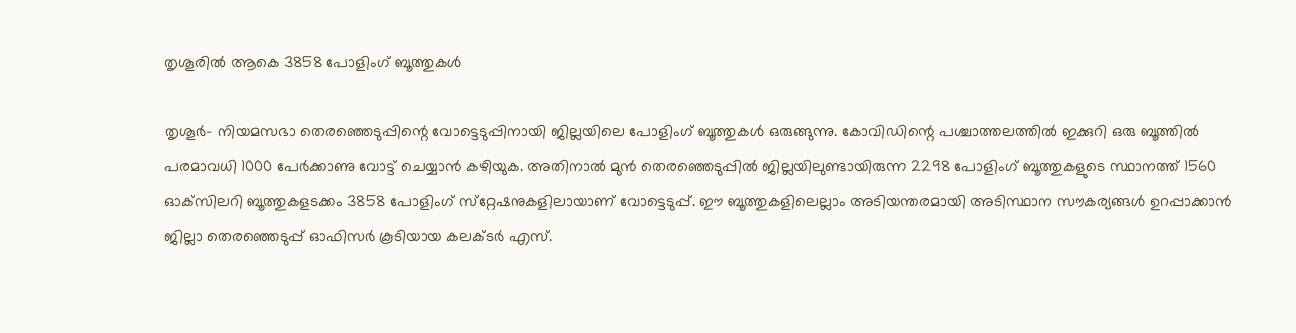തൃശൂരിൽ ആകെ 3858 പോളിംഗ് ബൂത്തുകൾ

തൃശൂർ- നിയമസഭാ തെരഞ്ഞെടുപ്പിന്റെ വോട്ടെടുപ്പിനായി ജില്ലയിലെ പോളിംഗ് ബൂത്തുകൾ ഒരുങ്ങുന്നു. കോവിഡിന്റെ പശ്ചാത്തലത്തിൽ ഇക്കുറി ഒരു ബൂത്തിൽ പരമാവധി 1000 പേർക്കാണു വോട്ട് ചെയ്യാൻ കഴിയുക. അതിനാൽ മുൻ തെരഞ്ഞെടുപ്പിൽ ജില്ലയിലുണ്ടായിരുന്ന 2298 പോളിംഗ് ബൂത്തുകളുടെ സ്ഥാനത്ത് 1560 ഓക്‌സിലറി ബൂത്തുകളടക്കം 3858 പോളിംഗ് സ്‌റ്റേഷനുകളിലായാണ് വോട്ടെടുപ്പ്. ഈ ബൂത്തുകളിലെല്ലാം അടിയന്തരമായി അടിസ്ഥാന സൗകര്യങ്ങൾ ഉറപ്പാക്കാൻ ജില്ലാ തെരഞ്ഞെടുപ്പ് ഓഫിസർ കൂടിയായ കലക്ടർ എസ്.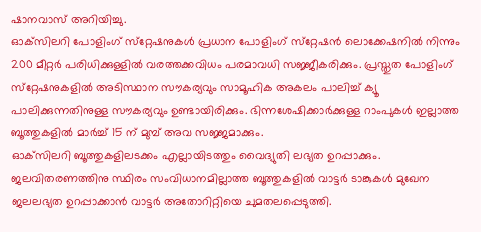ഷാനവാസ് അറിയിച്ചു.
ഓക്‌സിലറി പോളിംഗ് സ്‌റ്റേഷനുകൾ പ്രധാന പോളിംഗ് സ്‌റ്റേഷൻ ലൊക്കേഷനിൽ നിന്നും 200 മീറ്റർ പരിധിക്കുള്ളിൽ വരത്തക്കവിധം പരമാവധി സജ്ജീകരിക്കും. പ്രസ്തുത പോളിംഗ് സ്‌റ്റേഷനുകളിൽ അടിസ്ഥാന സൗകര്യവും സാമൂഹിക അകലം പാലിച്ച് ക്യൂ പാലിക്കുന്നതിനുള്ള സൗകര്യവും ഉണ്ടായിരിക്കും. ഭിന്നശേഷിക്കാർക്കുള്ള റാംപുകൾ ഇല്ലാത്ത ബൂത്തുകളിൽ മാർച്ച് 15 ന് മുമ്പ് അവ സജ്ജമാക്കും.
ഓക്‌സിലറി ബൂത്തുകളിലടക്കം എല്ലായിടത്തും വൈദ്യുതി ലഭ്യത ഉറപ്പാക്കും. ജലവിതരണത്തിനു സ്ഥിരം സംവിധാനമില്ലാത്ത ബൂത്തുകളിൽ വാട്ടർ ടാങ്കുകൾ മുഖേന ജലലഭ്യത ഉറപ്പാക്കാൻ വാട്ടർ അതോറിറ്റിയെ ചുമതലപ്പെടുത്തി.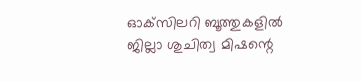ഓക്‌സിലറി ബൂത്തുകളിൽ ജില്ലാ ശുചിത്വ മിഷന്റെ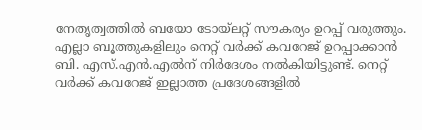നേതൃത്വത്തിൽ ബയോ ടോയ്‌ലറ്റ് സൗകര്യം ഉറപ്പ് വരുത്തും. എല്ലാ ബൂത്തുകളിലും നെറ്റ് വർക്ക് കവറേജ് ഉറപ്പാക്കാൻ ബി. എസ്.എൻ.എൽന് നിർദേശം നൽകിയിട്ടുണ്ട്. നെറ്റ് വർക്ക് കവറേജ് ഇല്ലാത്ത പ്രദേശങ്ങളിൽ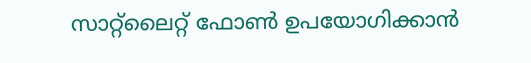സാറ്റ്‌ലൈറ്റ് ഫോൺ ഉപയോഗിക്കാൻ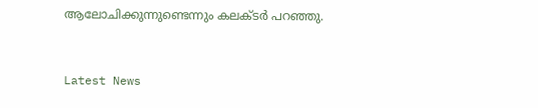ആലോചിക്കുന്നുണ്ടെന്നും കലക്ടർ പറഞ്ഞു.


Latest News